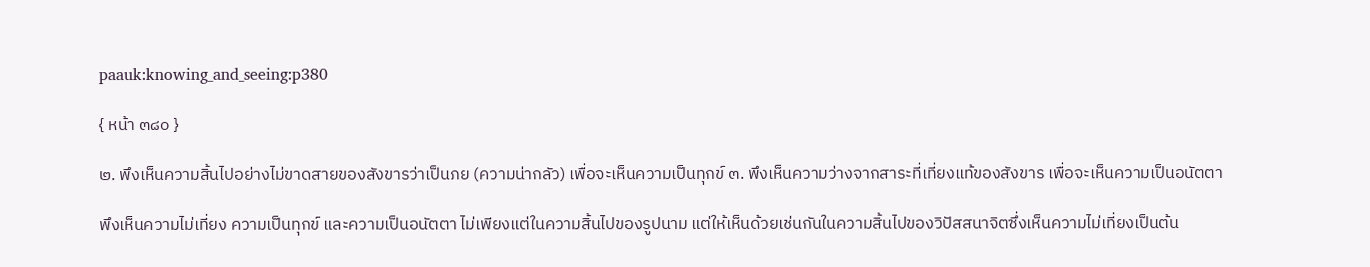paauk:knowing_and_seeing:p380

{ หน้า ๓๘๐ }

๒. พึงเห็นความสิ้นไปอย่างไม่ขาดสายของสังขารว่าเป็นภย (ความน่ากลัว) เพื่อจะเห็นความเป็นทุกข์ ๓. พึงเห็นความว่างจากสาระที่เที่ยงแท้ของสังขาร เพื่อจะเห็นความเป็นอนัตตา

พึงเห็นความไม่เที่ยง ความเป็นทุกข์ และความเป็นอนัตตา ไม่เพียงแต่ในความสิ้นไปของรูปนาม แต่ให้เห็นด้วยเช่นกันในความสิ้นไปของวิปัสสนาจิตซึ่งเห็นความไม่เที่ยงเป็นต้น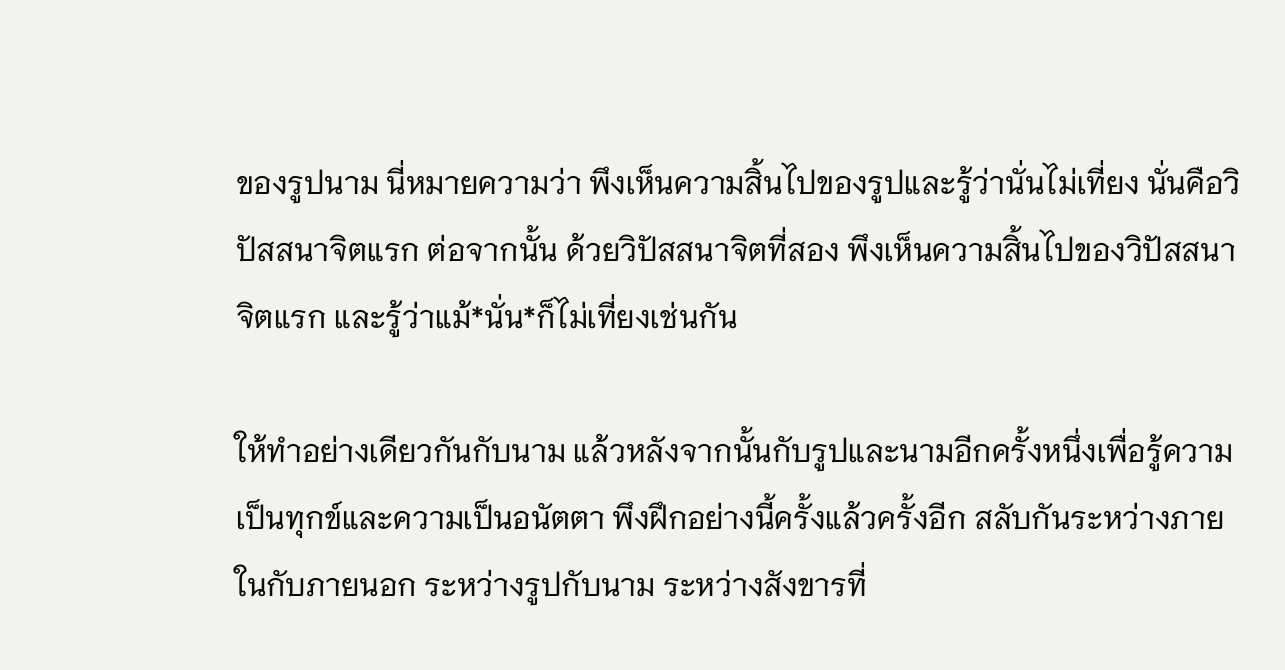ของรูปนาม นี่หมายความว่า พึงเห็นความสิ้นไปของรูปและรู้ว่านั่นไม่เที่ยง นั่นคือวิปัสสนาจิตแรก ต่อจากนั้น ด้วยวิปัสสนาจิตที่สอง พึงเห็นความสิ้นไปของวิปัสสนาจิตแรก และรู้ว่าแม้*นั่น*ก็ไม่เที่ยงเช่นกัน

ให้ทำอย่างเดียวกันกับนาม แล้วหลังจากนั้นกับรูปและนามอีกครั้งหนึ่งเพื่อรู้ความเป็นทุกข์และความเป็นอนัตตา พึงฝึกอย่างนี้ครั้งแล้วครั้งอีก สลับกันระหว่างภายในกับภายนอก ระหว่างรูปกับนาม ระหว่างสังขารที่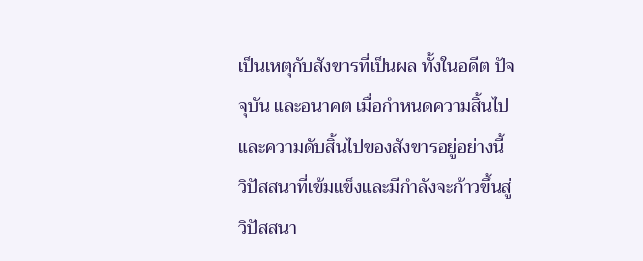เป็นเหตุกับสังขารที่เป็นผล ทั้งในอดีต ปัจจุบัน และอนาคต เมื่อกำหนดความสิ้นไปและความดับสิ้นไปของสังขารอยู่อย่างนี้ วิปัสสนาที่เข้มแข็งและมีกำลังจะก้าวขึ้นสู่วิปัสสนา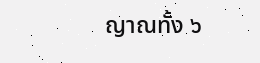ญาณทั้ง ๖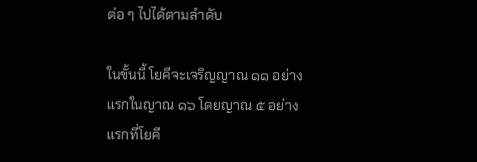ต่อ ๆ ไปได้ตามลำดับ

ในขั้นนี้ โยคีจะเจริญญาณ ๑๑ อย่างแรกในญาณ ๑๖ โดยญาณ ๕ อย่างแรกที่โยคี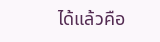ได้แล้วคือ